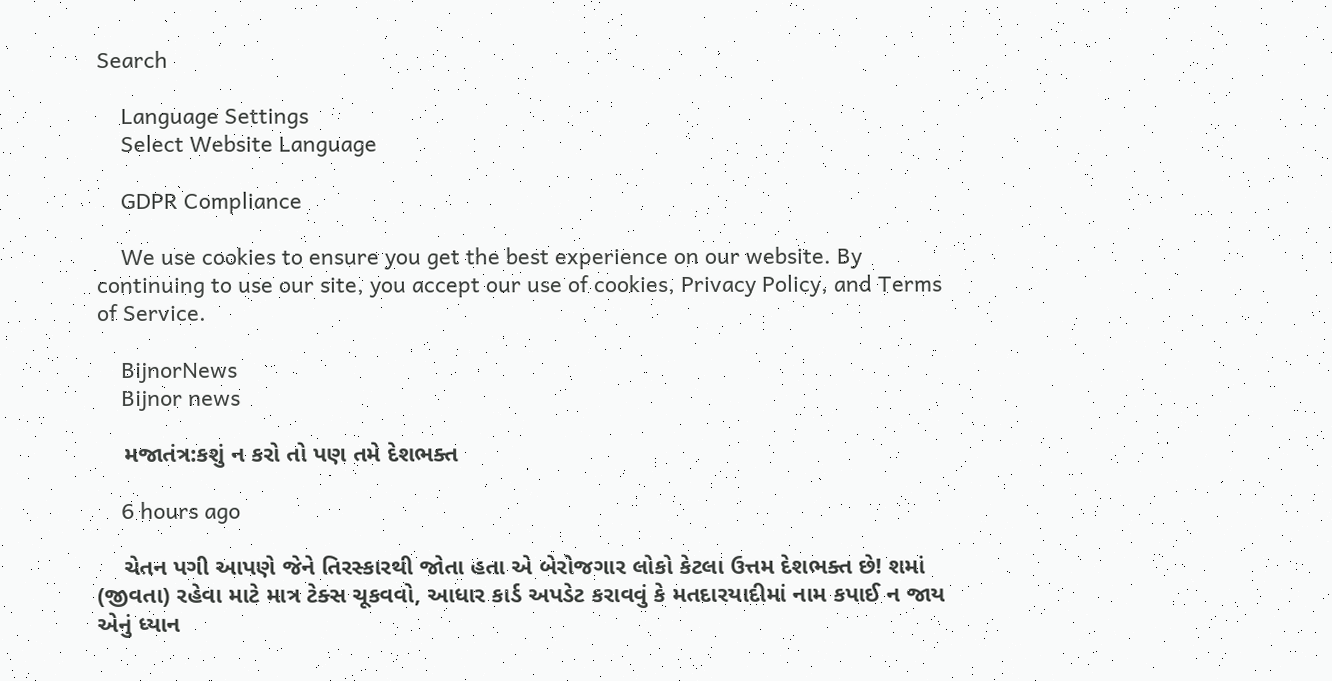Search

    Language Settings
    Select Website Language

    GDPR Compliance

    We use cookies to ensure you get the best experience on our website. By continuing to use our site, you accept our use of cookies, Privacy Policy, and Terms of Service.

    BijnorNews
    Bijnor news

    મજાતંત્ર:કશું ન કરો તો પણ તમે દેશભક્ત

    6 hours ago

    ચેતન પગી આપણે જેને તિરસ્કારથી જોતા હતા એ બેરોજગાર લોકો કેટલા ઉત્તમ દેશભક્ત છે! શમાં (જીવતા) રહેવા માટે માત્ર ટેક્સ ચૂકવવો, આધાર કાર્ડ અપડેટ કરાવવું કે મતદારયાદીમાં નામ કપાઈ ન જાય એનું ધ્યાન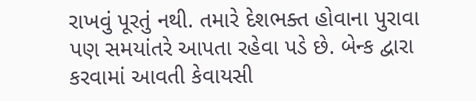રાખવું પૂરતું નથી. તમારે દેશભક્ત હોવાના પુરાવા પણ સમયાંતરે આપતા રહેવા પડે છે. બેન્ક દ્વારા કરવામાં આવતી કેવાયસી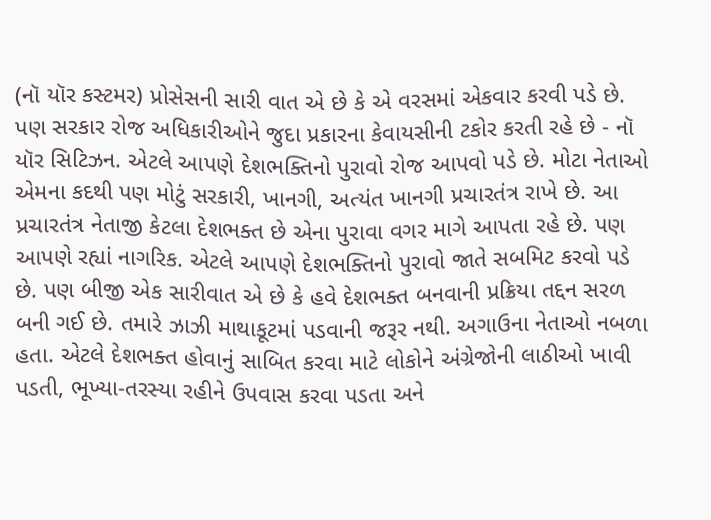(નૉ યૉર કસ્ટમર) પ્રોસેસની સારી વાત એ છે કે એ વરસમાં એકવાર કરવી પડે છે. પણ સરકાર રોજ અધિકારીઓને જુદા પ્રકારના કેવાયસીની ટકોર કરતી રહે છે - નૉ યૉર સિટિઝન. એટલે આપણે દેશભક્તિનો પુરાવો રોજ આપવો પડે છે. મોટા નેતાઓ એમના કદથી પણ મોટું સરકારી, ખાનગી, અત્યંત ખાનગી પ્રચારતંત્ર રાખે છે. આ પ્રચારતંત્ર નેતાજી કેટલા દેશભક્ત છે એના પુરાવા વગર માગે આપતા રહે છે. પણ આપણે રહ્યાં નાગરિક. એટલે આપણે દેશભક્તિનો પુરાવો જાતે સબમિટ કરવો પડે છે. પણ બીજી એક સારીવાત એ છે કે હવે દેશભક્ત બનવાની પ્રક્રિયા તદ્દન સરળ બની ગઈ છે. તમારે ઝાઝી માથાકૂટમાં પડવાની જરૂર નથી. અગાઉના નેતાઓ નબળા હતા. એટલે દેશભક્ત હોવાનું સાબિત કરવા માટે લોકોને અંગ્રેજોની લાઠીઓ ખાવી પડતી, ભૂખ્યા-તરસ્યા રહીને ઉપવાસ કરવા પડતા અને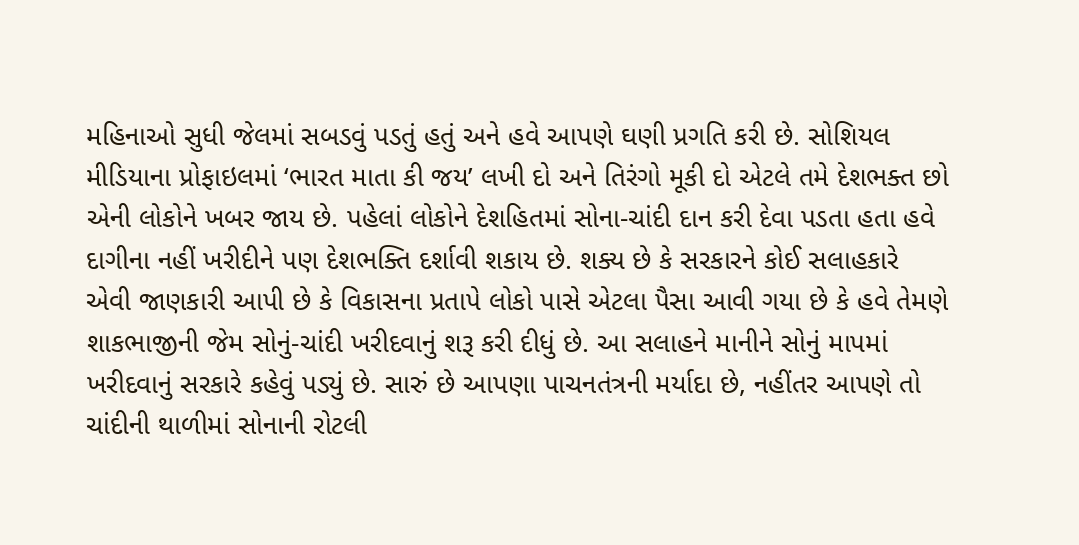મહિનાઓ સુધી જેલમાં સબડવું પડતું હતું અને હવે આપણે ઘણી પ્રગતિ કરી છે. સોશિયલ મીડિયાના પ્રોફાઇલમાં ‘ભારત માતા કી જય’ લખી દો અને તિરંગો મૂકી દો એટલે તમે દેશભક્ત છો એની લોકોને ખબર જાય છે. પહેલાં લોકોને દેશહિતમાં સોના-ચાંદી દાન કરી દેવા પડતા હતા હવે દાગીના નહીં ખરીદીને પણ દેશભક્તિ દર્શાવી શકાય છે. શક્ય છે કે સરકારને કોઈ સલાહકારે એવી જાણકારી આપી છે કે વિકાસના પ્રતાપે લોકો પાસે એટલા પૈસા આવી ગયા છે કે હવે તેમણે શાકભાજીની જેમ સોનું-ચાંદી ખરીદવાનું શરૂ કરી દીધું છે. આ સલાહને માનીને સોનું માપમાં ખરીદવાનું સરકારે કહેવું પડ્યું છે. સારું છે આપણા પાચનતંત્રની મર્યાદા છે, નહીંતર આપણે તો ચાંદીની થાળીમાં સોનાની રોટલી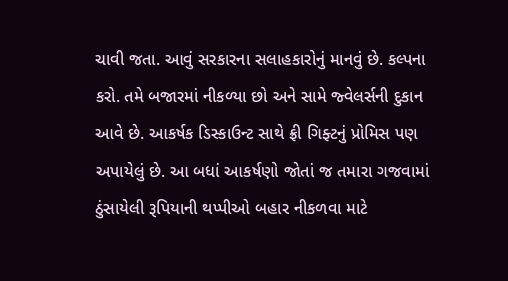ચાવી જતા. આવું સરકારના સલાહકારોનું માનવું છે. કલ્પના કરો. તમે બજારમાં નીકળ્યા છો અને સામે જ્વેલર્સની દુકાન આવે છે. આકર્ષક ડિસ્કાઉન્ટ સાથે ફ્રી ગિફ્ટનું પ્રોમિસ પણ અપાયેલું છે. આ બધાં આકર્ષણો જોતાં જ તમારા ગજવામાં ઠુંસાયેલી રૂપિયાની થપ્પીઓ બહાર નીકળવા માટે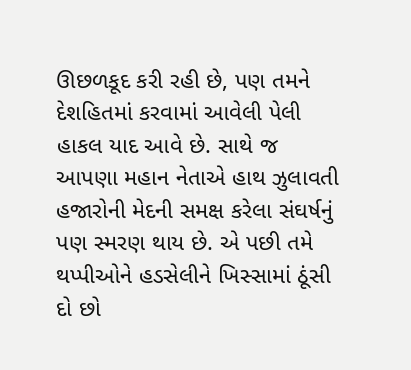ઊછળકૂદ કરી રહી છે, પણ તમને દેશહિતમાં કરવામાં આવેલી પેલી હાકલ યાદ આવે છે. સાથે જ આપણા મહાન નેતાએ હાથ ઝુલાવતી હજારોની મેદની સમક્ષ કરેલા સંઘર્ષનું પણ સ્મરણ થાય છે. એ પછી તમે થપ્પીઓને હડસેલીને ખિસ્સામાં ઠૂંસી દો છો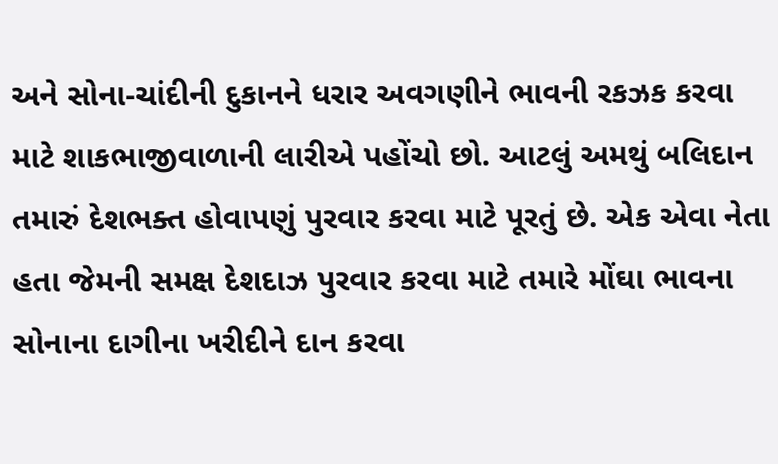અને સોના-ચાંદીની દુકાનને ધરાર અવગણીને ભાવની રકઝક કરવા માટે શાકભાજીવાળાની લારીએ પહોંચો છો. આટલું અમથું બલિદાન તમારું દેશભક્ત હોવાપણું પુરવાર કરવા માટે પૂરતું છે. એક એવા નેતા હતા જેમની સમક્ષ દેશદાઝ પુરવાર કરવા માટે તમારે મોંઘા ભાવના સોનાના દાગીના ખરીદીને દાન કરવા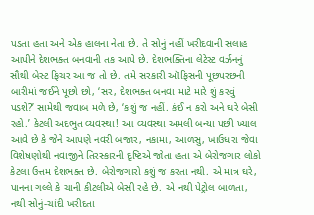પડતા હતા અને એક હાલના નેતા છે. તે સોનું નહીં ખરીદવાની સલાહ આપીને દેશભક્ત બનવાની તક આપે છે. દેશભક્તિના લેટેસ્ટ વર્ઝનનું સૌથી બેસ્ટ ફિચર આ જ તો છે. તમે સરકારી ઑફિસની પૂછપરછની બારીમાં જઈને પૂછો છો, ‘સર, દેશભક્ત બનવા માટે મારે શું કરવું પડશે?’ સામેથી જવાબ મળે છે, ‘કશું જ નહીં. કંઈ ન કરો અને ઘરે બેસી રહો.’ કેટલી અદભુત વ્યવસ્થા! આ વ્યવસ્થા અમલી બન્યા પછી ખ્યાલ આવે છે કે જેને આપણે નવરી બજાર, નકામા, આળસુ, ખાઉધરા જેવા વિશેષણોથી નવાજીને તિરસ્કારની દૃષ્ટિએ જોતા હતા એ બેરોજગાર લોકો કેટલા ઉત્તમ દેશભક્ત છે. બેરોજગારો કશું જ કરતા નથી. એ માત્ર ઘરે, પાનના ગલ્લે કે ચાની કીટલીએ બેસી રહે છે. એ નથી પેટ્રોલ બાળતા, નથી સોનું-ચાંદી ખરીદતા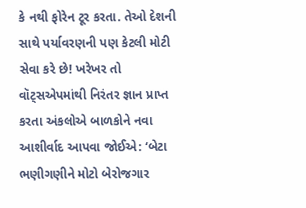કે નથી ફોરેન ટૂર કરતા. તેઓ દેશની સાથે પર્યાવરણની પણ કેટલી મોટી સેવા કરે છે! ખરેખર તો વૉટ્સએપમાંથી નિરંતર જ્ઞાન પ્રાપ્ત કરતા અંકલોએ બાળકોને નવા આશીર્વાદ આપવા જોઈએ: ‘બેટા ભણીગણીને મોટો બેરોજગાર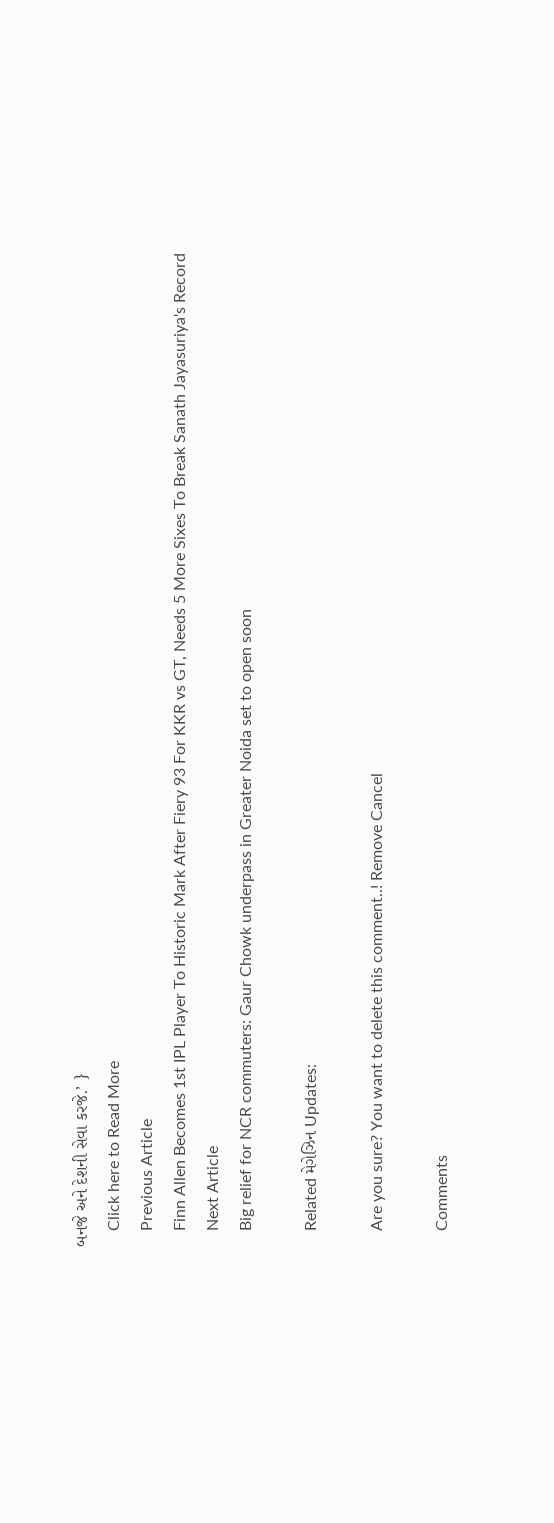બનજે અને દેશની સેવા કરજે.’ }
    Click here to Read More
    Previous Article
    Finn Allen Becomes 1st IPL Player To Historic Mark After Fiery 93 For KKR vs GT, Needs 5 More Sixes To Break Sanath Jayasuriya's Record
    Next Article
    Big relief for NCR commuters: Gaur Chowk underpass in Greater Noida set to open soon

    Related મેગેઝિન Updates:

    Are you sure? You want to delete this comment..! Remove Cancel

    Comments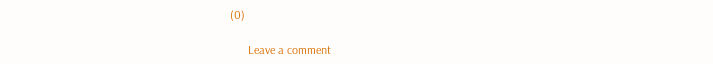(0)

      Leave a comment